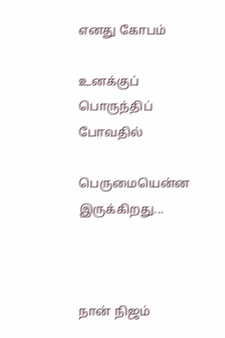எனது கோபம்

உனக்குப் பொருந்திப் போவதில்

பெருமையென்ன இருக்கிறது...



நான் நிஜம்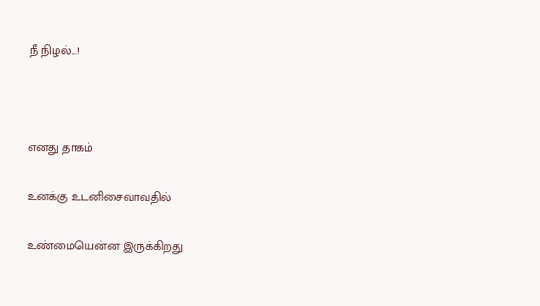நீ நிழல்...!



எனது தாகம்

உனக்கு உடனிசைவாவதில்

உண்மையென்ன இருக்கிறது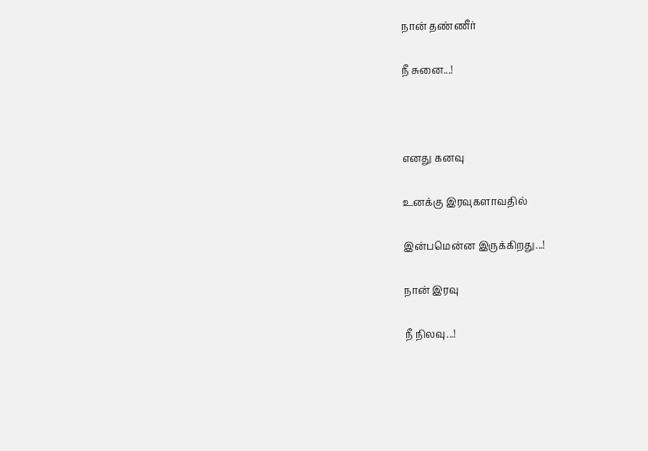நான் தண்ணீர்

நீ சுனை...!



எனது கனவு

உனக்கு இரவுகளாவதில்

இன்பமென்ன இருக்கிறது...!

நான் இரவு

நீ நிலவு...!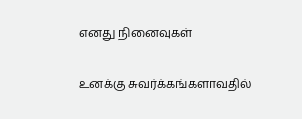எனது நினைவுகள்

உனக்கு சுவர்க்கங்களாவதில்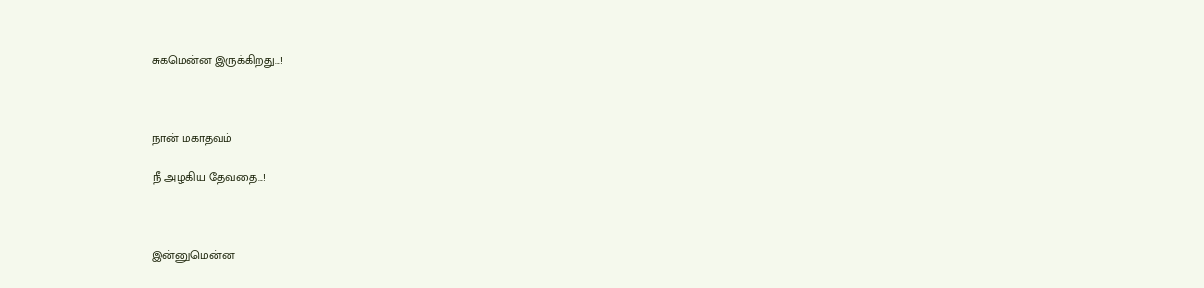சுகமென்ன இருக்கிறது...!



நான் மகாதவம்

நீ அழகிய தேவதை...!



இன்னுமென்ன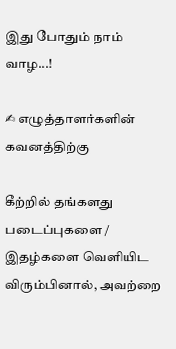இது போதும் நாம் வாழ...!

✍ எழுத்தாளர்களின் கவனத்திற்கு

கீற்றில் தங்களது படைப்புகளை / இதழ்களை வெளியிட விரும்பினால், அவற்றை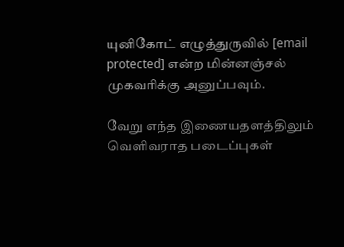யுனிகோட் எழுத்துருவில் [email protected] என்ற மின்னஞ்சல் முகவரிக்கு அனுப்பவும்.

வேறு எந்த இணையதளத்திலும் வெளிவராத படைப்புகள்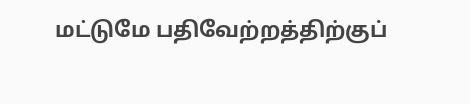மட்டுமே பதிவேற்றத்திற்குப்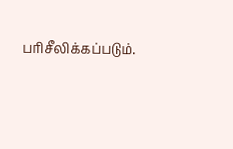பரிசீலிக்கப்படும்.